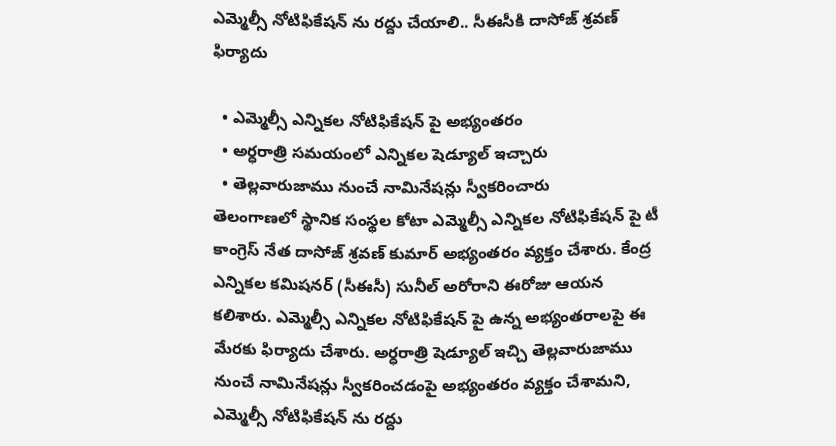ఎమ్మెల్సీ నోటిఫికేషన్ ను రద్దు చేయాలి.. సీఈసీకి దాసోజ్ శ్రవణ్ ఫిర్యాదు

  • ఎమ్మెల్సీ ఎన్నికల నోటిఫికేషన్ పై అభ్యంతరం
  • అర్ధరాత్రి సమయంలో ఎన్నికల షెడ్యూల్ ఇచ్చారు
  • తెల్లవారుజాము నుంచే నామినేషన్లు స్వీకరించారు
తెలంగాణలో స్థానిక సంస్థల కోటా ఎమ్మెల్సీ ఎన్నికల నోటిఫికేషన్ పై టీ కాంగ్రెస్ నేత దాసోజ్ శ్రవణ్ కుమార్ అభ్యంతరం వ్యక్తం చేశారు. కేంద్ర ఎన్నికల కమిషనర్ (సీఈసీ) సునీల్ అరోరాని ఈరోజు ఆయన కలిశారు. ఎమ్మెల్సీ ఎన్నికల నోటిఫికేషన్ పై ఉన్న అభ్యంతరాలపై ఈ మేరకు ఫిర్యాదు చేశారు. అర్ధరాత్రి షెడ్యూల్ ఇచ్చి తెల్లవారుజాము నుంచే నామినేషన్లు స్వీకరించడంపై అభ్యంతరం వ్యక్తం చేశామని, ఎమ్మెల్సీ నోటిఫికేషన్ ను రద్దు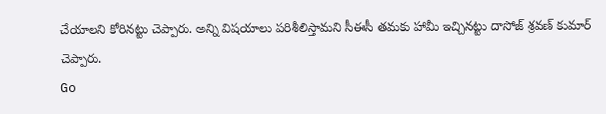చేయాలని కోరినట్టు చెప్పారు. అన్ని విషయాలు పరిశీలిస్తామని సీఈసీ తమకు హామీ ఇచ్చినట్టు దాసోజ్ శ్రవణ్ కుమార్ చెప్పారు.
Go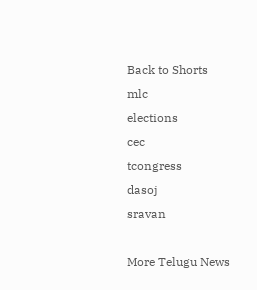Back to Shorts
mlc
elections
cec
tcongress
dasoj
sravan

More Telugu News